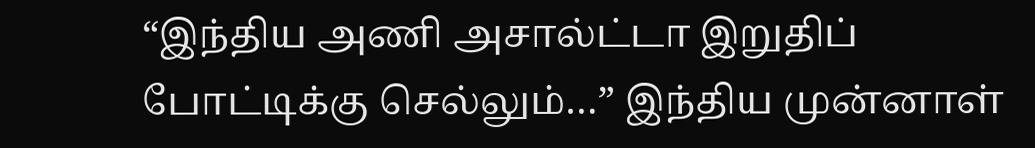“இந்திய அணி அசால்ட்டா இறுதிப் போட்டிக்கு செல்லும்…” இந்திய முன்னாள்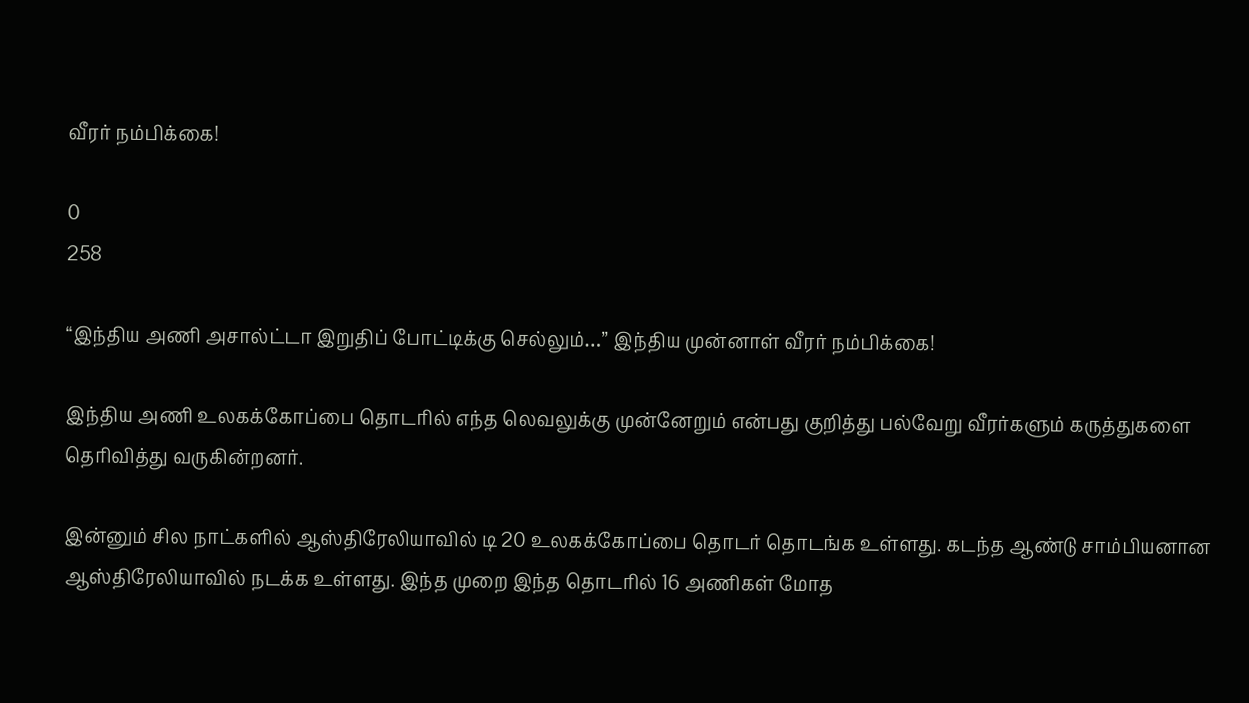வீரர் நம்பிக்கை!

0
258

“இந்திய அணி அசால்ட்டா இறுதிப் போட்டிக்கு செல்லும்…” இந்திய முன்னாள் வீரர் நம்பிக்கை!

இந்திய அணி உலகக்கோப்பை தொடரில் எந்த லெவலுக்கு முன்னேறும் என்பது குறித்து பல்வேறு வீரர்களும் கருத்துகளை தெரிவித்து வருகின்றனர்.

இன்னும் சில நாட்களில் ஆஸ்திரேலியாவில் டி 20 உலகக்கோப்பை தொடர் தொடங்க உள்ளது. கடந்த ஆண்டு சாம்பியனான ஆஸ்திரேலியாவில் நடக்க உள்ளது. இந்த முறை இந்த தொடரில் 16 அணிகள் மோத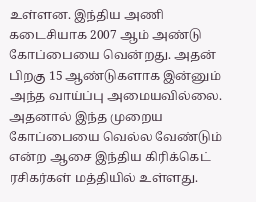உள்ளன. இந்திய அணி கடைசியாக 2007 ஆம் அண்டு கோப்பையை வென்றது. அதன் பிறகு 15 ஆண்டுகளாக இன்னும் அந்த வாய்ப்பு அமையவில்லை. அதனால் இந்த முறைய கோப்பையை வெல்ல வேண்டும் என்ற ஆசை இந்திய கிரிக்கெட் ரசிகர்கள் மத்தியில் உள்ளது.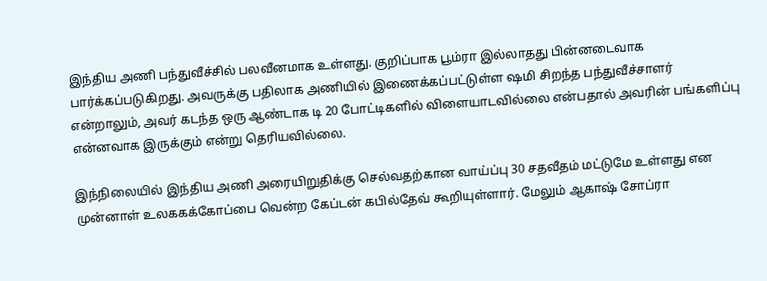இந்திய அணி பந்துவீச்சில் பலவீனமாக உள்ளது. குறிப்பாக பூம்ரா இல்லாதது பின்னடைவாக பார்க்கப்படுகிறது. அவருக்கு பதிலாக அணியில் இணைக்கப்பட்டுள்ள ஷமி சிறந்த பந்துவீச்சாளர் என்றாலும், அவர் கடந்த ஒரு ஆண்டாக டி 20 போட்டிகளில் விளையாடவில்லை என்பதால் அவரின் பங்களிப்பு என்னவாக இருக்கும் என்று தெரியவில்லை.

இந்நிலையில் இந்திய அணி அரையிறுதிக்கு செல்வதற்கான வாய்ப்பு 30 சதவீதம் மட்டுமே உள்ளது என முன்னாள் உலககக்கோப்பை வென்ற கேப்டன் கபில்தேவ் கூறியுள்ளார். மேலும் ஆகாஷ் சோப்ரா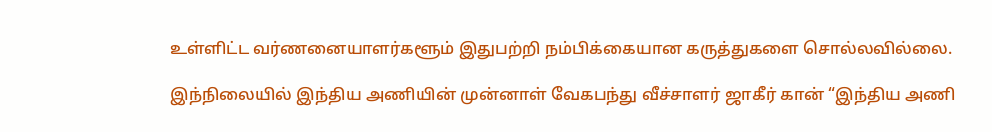உள்ளிட்ட வர்ணனையாளர்களூம் இதுபற்றி நம்பிக்கையான கருத்துகளை சொல்லவில்லை.

இந்நிலையில் இந்திய அணியின் முன்னாள் வேகபந்து வீச்சாளர் ஜாகீர் கான் “இந்திய அணி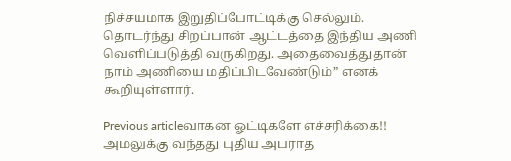நிச்சயமாக இறுதிப்போட்டிக்கு செல்லும். தொடர்ந்து சிறப்பான் ஆட்டத்தை இந்திய அணி வெளிப்படுத்தி வருகிறது. அதைவைத்துதான் நாம் அணியை மதிப்பிடவேண்டும்” எனக் கூறியுள்ளார்.

Previous articleவாகன ஓட்டிகளே எச்சரிக்கை!! அமலுக்கு வந்தது புதிய அபராத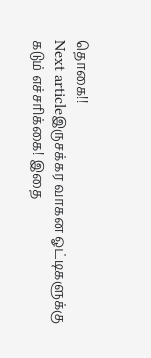தொகை!!
Next articleஇருசக்கர வாகன ஓட்டிகளுக்கு கடும் எச்சரிக்கை! இதை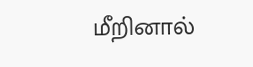மீறினால்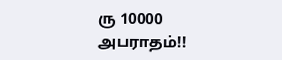ரு 10000 அபராதம்!!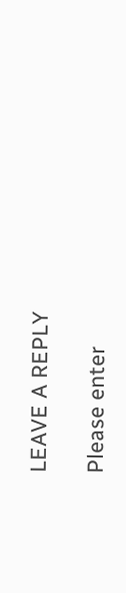LEAVE A REPLY

Please enter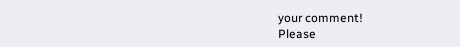your comment!
Please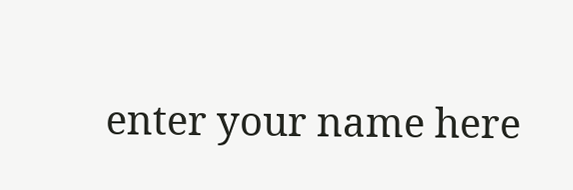enter your name here